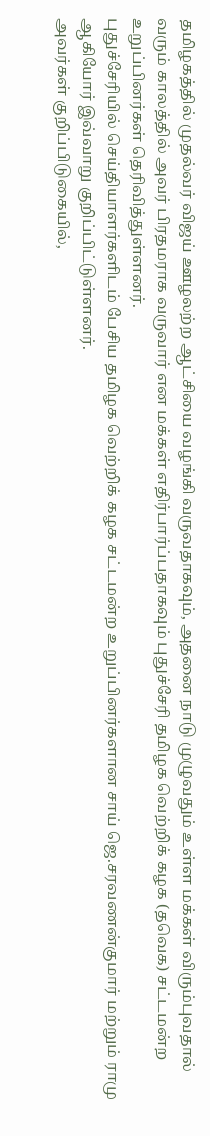தமிழகத்தில் முதல்வர் விஜய் ஊழலற்ற ஆட்சியை வழங்கி வருவதாகவும், அதனை நாடு முழுவதும் உள்ள மக்கள் விரும்புவதால் வரும் காலத்தில் அவர் பிரதமராக வருவார் என மக்கள் எதிர்பார்ப்பதாகவும் புதுச்சேரி தமிழக வெற்றிக் கழக (தவெக) சட்டமன்ற உறுப்பினர்கள் தெரிவித்துள்ளனர்.
புதுச்சேரியில் செய்தியாளர்களிடம் பேசிய தமிழக வெற்றிக் கழக சட்டமன்ற உறுப்பினர்களான சாய் ஜெ.சரவணன்குமார் மற்றும் ராமு ஆகியோர் இவ்வாறு குறிப்பிட்டுள்ளனர்.
அவர்கள் குறிப்பிடுகையில்,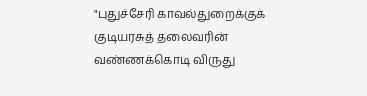"புதுச்சேரி காவல்துறைக்குக் குடியரசுத் தலைவரின் வண்ணக்கொடி விருது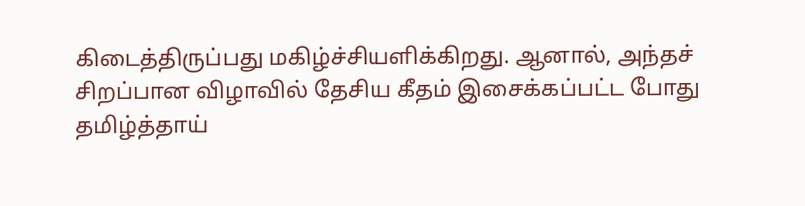கிடைத்திருப்பது மகிழ்ச்சியளிக்கிறது. ஆனால், அந்தச் சிறப்பான விழாவில் தேசிய கீதம் இசைக்கப்பட்ட போது தமிழ்த்தாய்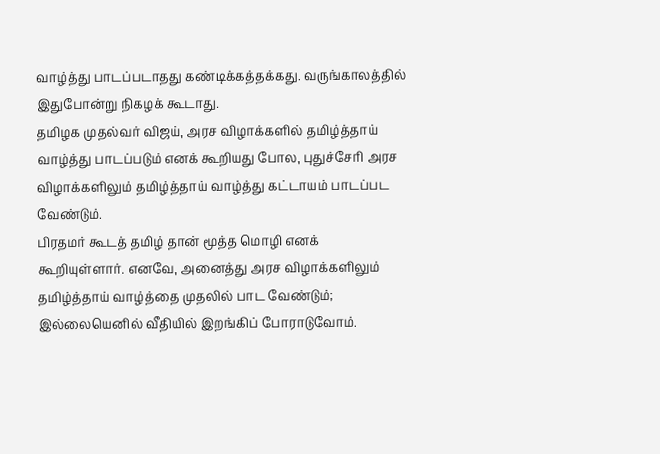வாழ்த்து பாடப்படாதது கண்டிக்கத்தக்கது. வருங்காலத்தில் இதுபோன்று நிகழக் கூடாது.
தமிழக முதல்வர் விஜய், அரச விழாக்களில் தமிழ்த்தாய் வாழ்த்து பாடப்படும் எனக் கூறியது போல, புதுச்சேரி அரச விழாக்களிலும் தமிழ்த்தாய் வாழ்த்து கட்டாயம் பாடப்பட வேண்டும்.
பிரதமர் கூடத் தமிழ் தான் மூத்த மொழி எனக் கூறியுள்ளார். எனவே, அனைத்து அரச விழாக்களிலும் தமிழ்த்தாய் வாழ்த்தை முதலில் பாட வேண்டும்; இல்லையெனில் வீதியில் இறங்கிப் போராடுவோம்.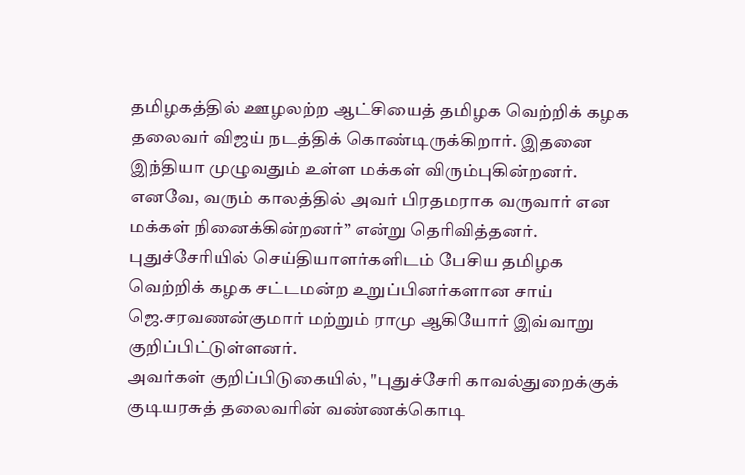தமிழகத்தில் ஊழலற்ற ஆட்சியைத் தமிழக வெற்றிக் கழக தலைவர் விஜய் நடத்திக் கொண்டிருக்கிறார். இதனை இந்தியா முழுவதும் உள்ள மக்கள் விரும்புகின்றனர். எனவே, வரும் காலத்தில் அவர் பிரதமராக வருவார் என மக்கள் நினைக்கின்றனர்” என்று தெரிவித்தனர்.
புதுச்சேரியில் செய்தியாளர்களிடம் பேசிய தமிழக வெற்றிக் கழக சட்டமன்ற உறுப்பினர்களான சாய் ஜெ.சரவணன்குமார் மற்றும் ராமு ஆகியோர் இவ்வாறு குறிப்பிட்டுள்ளனர்.
அவர்கள் குறிப்பிடுகையில், "புதுச்சேரி காவல்துறைக்குக் குடியரசுத் தலைவரின் வண்ணக்கொடி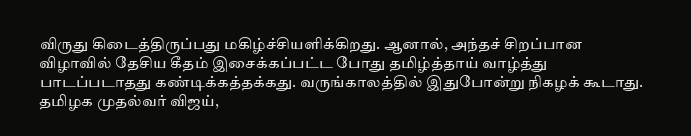விருது கிடைத்திருப்பது மகிழ்ச்சியளிக்கிறது. ஆனால், அந்தச் சிறப்பான விழாவில் தேசிய கீதம் இசைக்கப்பட்ட போது தமிழ்த்தாய் வாழ்த்து பாடப்படாதது கண்டிக்கத்தக்கது. வருங்காலத்தில் இதுபோன்று நிகழக் கூடாது.
தமிழக முதல்வர் விஜய்,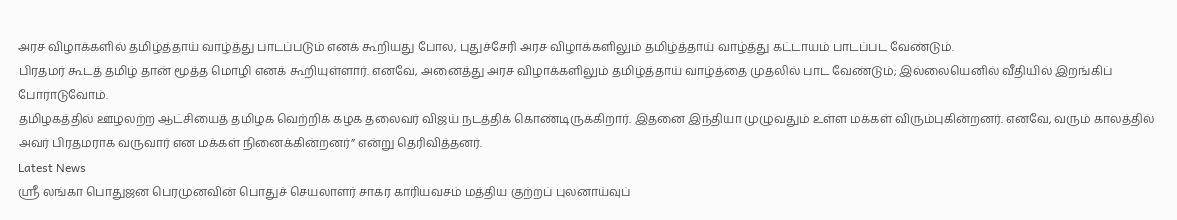அரச விழாக்களில் தமிழ்த்தாய் வாழ்த்து பாடப்படும் எனக் கூறியது போல, புதுச்சேரி அரச விழாக்களிலும் தமிழ்த்தாய் வாழ்த்து கட்டாயம் பாடப்பட வேண்டும்.
பிரதமர் கூடத் தமிழ் தான் மூத்த மொழி எனக் கூறியுள்ளார். எனவே, அனைத்து அரச விழாக்களிலும் தமிழ்த்தாய் வாழ்த்தை முதலில் பாட வேண்டும்; இல்லையெனில் வீதியில் இறங்கிப் போராடுவோம்.
தமிழகத்தில் ஊழலற்ற ஆட்சியைத் தமிழக வெற்றிக் கழக தலைவர் விஜய் நடத்திக் கொண்டிருக்கிறார். இதனை இந்தியா முழுவதும் உள்ள மக்கள் விரும்புகின்றனர். எனவே, வரும் காலத்தில் அவர் பிரதமராக வருவார் என மக்கள் நினைக்கின்றனர்” என்று தெரிவித்தனர்.
Latest News
ஸ்ரீ லங்கா பொதுஜன பெரமுனவின் பொதுச் செயலாளர் சாகர காரியவசம் மத்திய குற்றப் புலனாய்வுப்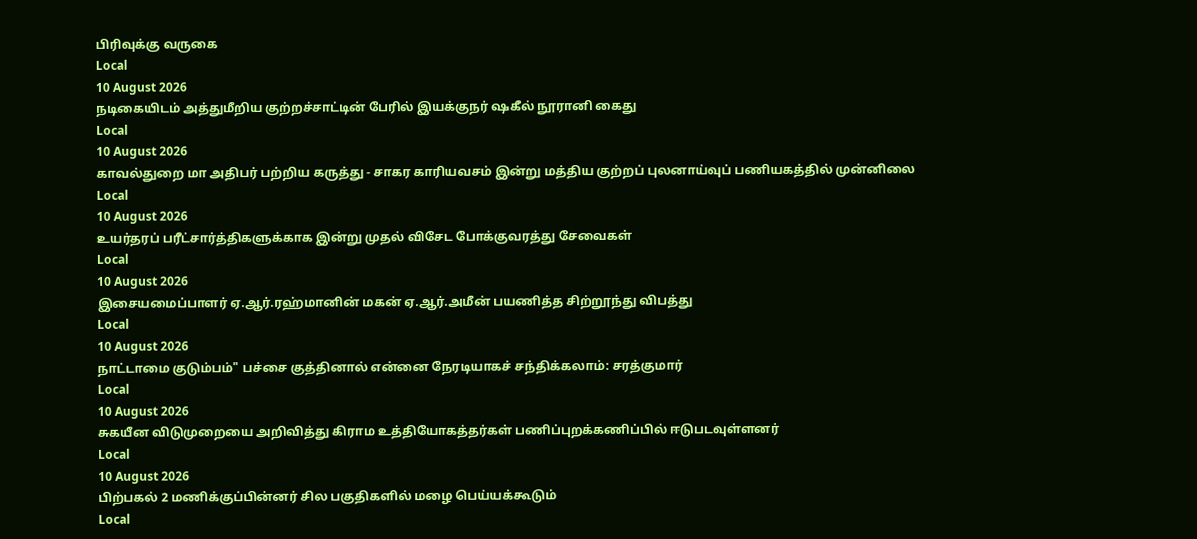பிரிவுக்கு வருகை
Local
10 August 2026
நடிகையிடம் அத்துமீறிய குற்றச்சாட்டின் பேரில் இயக்குநர் ஷகீல் நூரானி கைது
Local
10 August 2026
காவல்துறை மா அதிபர் பற்றிய கருத்து - சாகர காரியவசம் இன்று மத்திய குற்றப் புலனாய்வுப் பணியகத்தில் முன்னிலை
Local
10 August 2026
உயர்தரப் பரீட்சார்த்திகளுக்காக இன்று முதல் விசேட போக்குவரத்து சேவைகள்
Local
10 August 2026
இசையமைப்பாளர் ஏ.ஆர்.ரஹ்மானின் மகன் ஏ.ஆர்.அமீன் பயணித்த சிற்றூந்து விபத்து
Local
10 August 2026
நாட்டாமை குடும்பம்" பச்சை குத்தினால் என்னை நேரடியாகச் சந்திக்கலாம்: சரத்குமார்
Local
10 August 2026
சுகயீன விடுமுறையை அறிவித்து கிராம உத்தியோகத்தர்கள் பணிப்புறக்கணிப்பில் ஈடுபடவுள்ளனர்
Local
10 August 2026
பிற்பகல் 2 மணிக்குப்பின்னர் சில பகுதிகளில் மழை பெய்யக்கூடும்
Local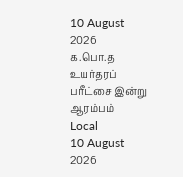10 August 2026
க.பொ.த உயர்தரப் பரீட்சை இன்று ஆரம்பம்
Local
10 August 2026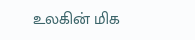உலகின் மிக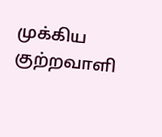முக்கிய குற்றவாளி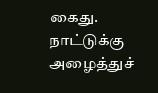கைது. நாட்டுக்கு அழைத்துச்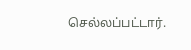செல்லப்பட்டார்.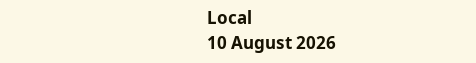Local
10 August 2026